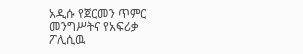አዲሱ የጀርመን ጥምር መንግሥትና የአፍሪቃ ፖሊሲዉ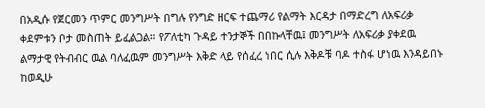በአዲሱ የጀርመን ጥምር መንግሥት በግሉ የንግድ ዘርፍ ተጨማሪ የልማት እርዳታ በማድረግ ለአፍሪቃ ቀደምቱን ቦታ መስጠት ይፈልጋል። የፖለቲካ ጉዳይ ተንታኞች በበኩላቸዉ፤ መንግሥት ለአፍሪቃ ያቀደዉ ልማታዊ የትብብር ዉል ባለፈዉም መንግሥት እቅድ ላይ የሰፈረ ነበር ሲሉ እቅዶቹ ባዶ ተስፋ ሆነዉ እንዳይበኑ ከወዲሁ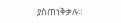ያስጠነቅቃሉ።